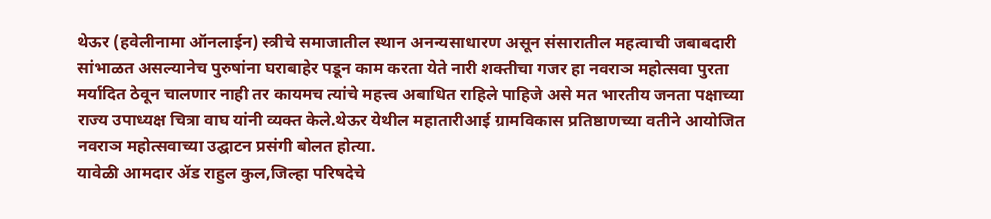थेऊर (हवेलीनामा ऑनलाईन) स्त्रीचे समाजातील स्थान अनन्यसाधारण असून संसारातील महत्वाची जबाबदारी सांभाळत असल्यानेच पुरुषांना घराबाहेर पडून काम करता येते नारी शक्तीचा गजर हा नवराञ महोत्सवा पुरता मर्यादित ठेवून चालणार नाही तर कायमच त्यांचे महत्त्व अबाधित राहिले पाहिजे असे मत भारतीय जनता पक्षाच्या राज्य उपाध्यक्ष चित्रा वाघ यांनी व्यक्त केले.थेऊर येथील महातारीआई ग्रामविकास प्रतिष्ठाणच्या वतीने आयोजित नवराञ महोत्सवाच्या उद्घाटन प्रसंगी बोलत होत्या.
यावेळी आमदार ॲड राहुल कुल,जिल्हा परिषदेचे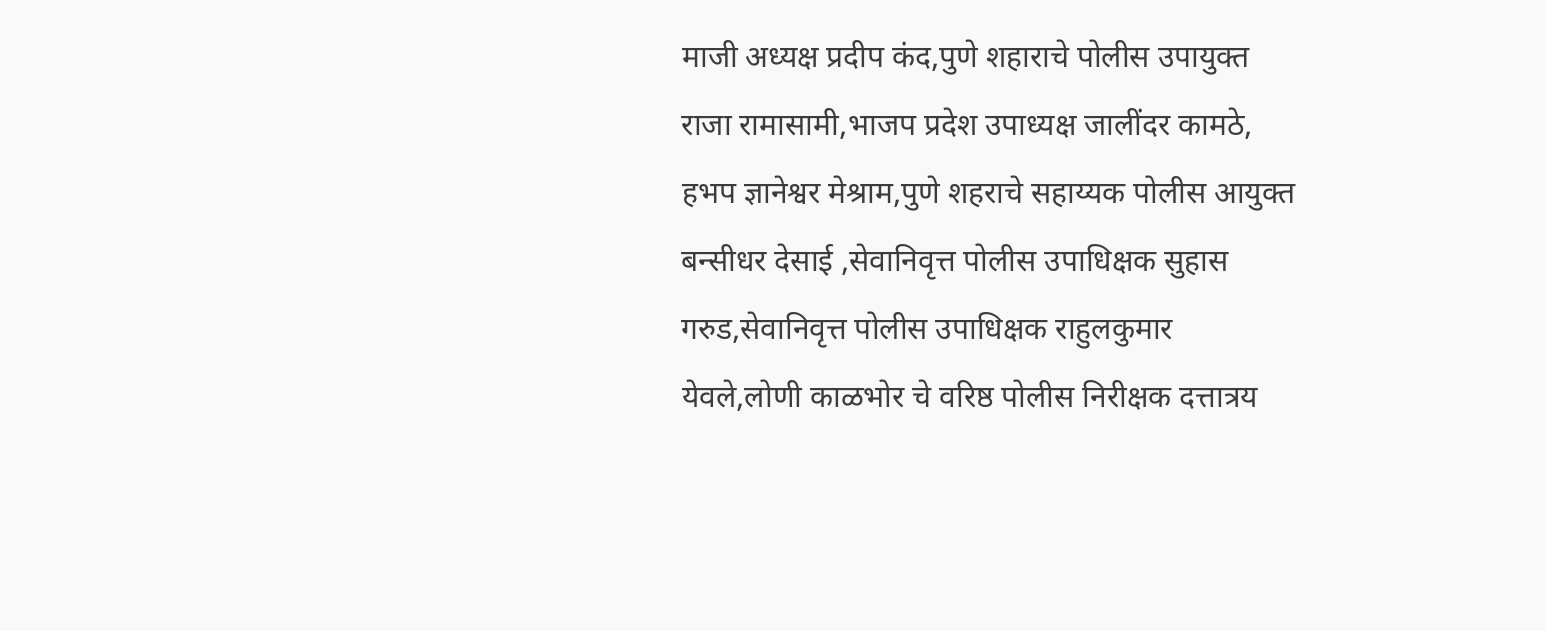माजी अध्यक्ष प्रदीप कंद,पुणे शहाराचे पोलीस उपायुक्त राजा रामासामी,भाजप प्रदेश उपाध्यक्ष जालींदर कामठे, हभप ज्ञानेश्वर मेश्राम,पुणे शहराचे सहाय्यक पोलीस आयुक्त बन्सीधर देसाई ,सेवानिवृत्त पोलीस उपाधिक्षक सुहास गरुड,सेवानिवृत्त पोलीस उपाधिक्षक राहुलकुमार येवले,लोणी काळभोर चे वरिष्ठ पोलीस निरीक्षक दत्तात्रय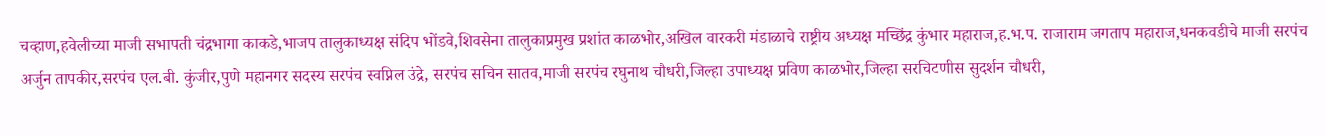चव्हाण,हवेलीच्या माजी सभापती चंद्रभागा काकडे,भाजप तालुकाध्यक्ष संदिप भोंडवे,शिवसेना तालुकाप्रमुख प्रशांत काळभोर,अखिल वारकरी मंडाळाचे राष्ट्रीय अध्यक्ष मच्छिंद्र कुंभार महाराज,ह.भ.प. राजाराम जगताप महाराज,धनकवडीचे माजी सरपंच अर्जुन तापकीर,सरपंच एल.बी. कुंजीर,पुणे महानगर सदस्य सरपंच स्वप्निल उंद्रे, सरपंच सचिन सातव,माजी सरपंच रघुनाथ चौधरी,जिल्हा उपाध्यक्ष प्रविण काळभोर,जिल्हा सरचिटणीस सुदर्शन चौधरी,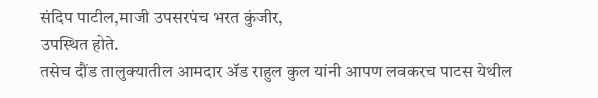संदिप पाटील,माजी उपसरपंच भरत कुंजीर,
उपस्थित होते.
तसेच दौंड तालुक्यातील आमदार ॲड राहुल कुल यांनी आपण लवकरच पाटस येथील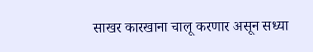साखर कारखाना चालू करणार असून सध्या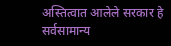अस्तित्वात आलेले सरकार हे सर्वसामान्य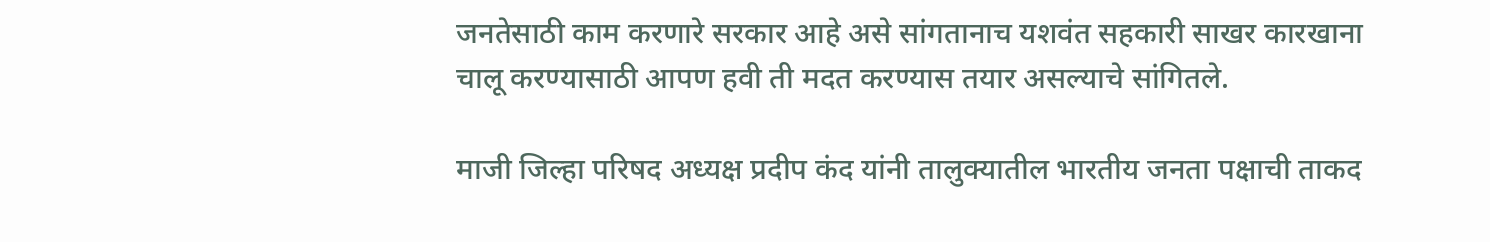जनतेसाठी काम करणारे सरकार आहे असे सांगतानाच यशवंत सहकारी साखर कारखाना चालू करण्यासाठी आपण हवी ती मदत करण्यास तयार असल्याचे सांगितले.

माजी जिल्हा परिषद अध्यक्ष प्रदीप कंद यांनी तालुक्यातील भारतीय जनता पक्षाची ताकद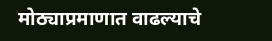मोठ्याप्रमाणात वाढल्याचे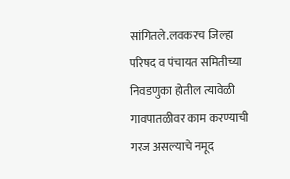सांगितले.लवकरच जिल्हा परिषद व पंचायत समितीच्या निवडणुका होतील त्यावेळी गावपातळीवर काम करण्याची गरज असल्याचे नमूद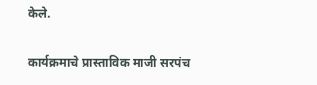केले.

कार्यक्रमाचे प्रास्ताविक माजी सरपंच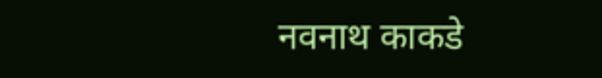नवनाथ काकडे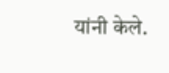यांनी केले.